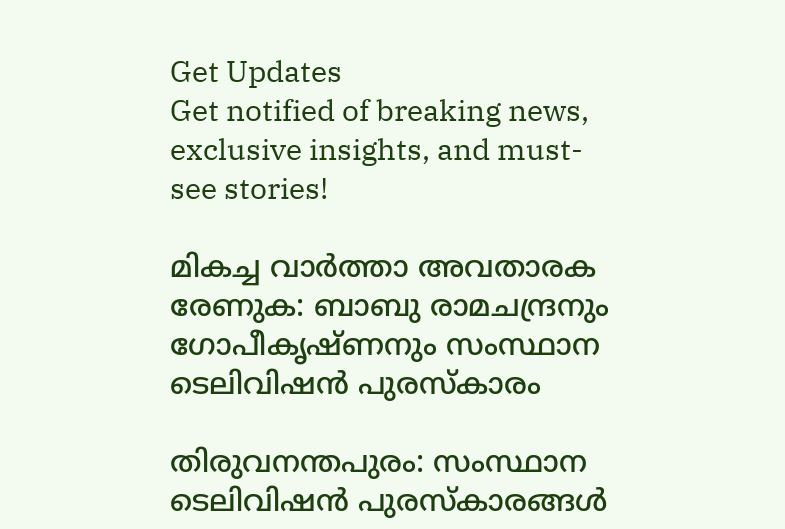Get Updates
Get notified of breaking news, exclusive insights, and must-see stories!

മികച്ച വാര്‍ത്താ അവതാരക രേണുക: ബാബു രാമചന്ദ്രനും ഗോപീകൃഷ്ണനും സംസ്ഥാന ടെലിവിഷന്‍ പുരസ്കാരം

തിരുവനന്തപുരം: സംസ്ഥാന ടെലിവിഷന്‍ പുരസ്കാരങ്ങള്‍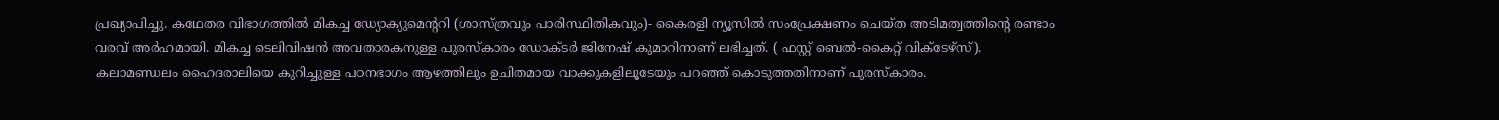പ്രഖ്യാപിച്ചു. കഥേതര വിഭാഗത്തില്‍ മികച്ച ഡ്യോക്യുമെന്‍ററി (ശാസ്ത്രവും പാരിസ്ഥിതികവും)- കൈരളി ന്യൂസില്‍ സംപ്രേക്ഷണം ചെയ്ത അടിമത്വത്തിന്‍റെ രണ്ടാം വരവ് അര്‍ഹമായി. മികച്ച ടെലിവിഷന്‍ അവതാരകനുള്ള പുരസ്കാരം ഡോക്ടര്‍ ജിനേഷ് കുമാറിനാണ് ലഭിച്ചത്. ( ഫസ്റ്റ് ബെല്‍-കൈറ്റ് വിക്ടേഴ്സ്). കലാമണ്ഡലം ഹൈദരാലിയെ കുറിച്ചുള്ള പഠനഭാഗം ആഴത്തിലും ഉചിതമായ വാക്കുകളിലൂടേയും പറഞ്ഞ് കൊടുത്തതിനാണ് പുരസ്കാരം.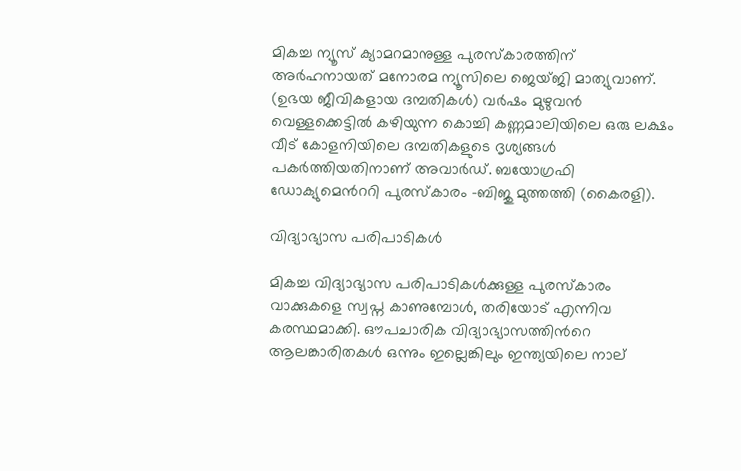മികച്ച ന്യൂസ് ക്യാമറമാനുള്ള പുരസ്കാരത്തിന് അര്‍ഹനായത് മനോരമ ന്യൂസിലെ ജെയ്ജി മാത്യുവാണ്. (ഉഭയ ജീവികളായ ദമ്പതികള്‍) വര്‍ഷം മുഴുവന്‍ വെള്ളക്കെട്ടില്‍ കഴിയുന്ന കൊച്ചി കണ്ണമാലിയിലെ ഒരു ലക്ഷം വീട് കോളനിയിലെ ദമ്പതികളുടെ ദൃശ്യങ്ങള്‍ പകര്‍ത്തിയതിനാണ് അവാര്‍ഡ്. ബയോഗ്രഫി ഡോക്യുമെന്‍ററി പുരസ്കാരം -ബിജു മുത്തത്തി (കൈരളി).

വിദ്യാഭ്യാസ പരിപാടികള്‍

മികച്ച വിദ്യാഭ്യാസ പരിപാടികള്‍ക്കുള്ള പുരസ്കാരം വാക്കുകളെ സ്വപ്ന കാണുമ്പോള്‍, തരിയോട് എന്നിവ കരസ്ഥമാക്കി. ഔപചാരിക വിദ്യാഭ്യാസത്തിന്‍റെ ആലങ്കാരിതകള്‍ ഒന്നും ഇല്ലെങ്കിലും ഇന്ത്യയിലെ നാല്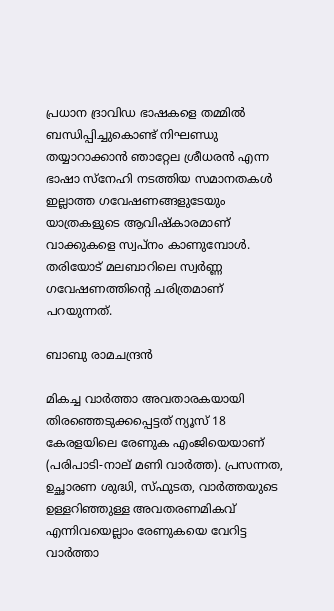പ്രധാന ദ്രാവിഡ ഭാഷകളെ തമ്മില്‍ ബന്ധിപ്പിച്ചുകൊണ്ട് നിഘണ്ഡു തയ്യാറാക്കാന്‍ ഞാറ്റേല ശ്രീധരന്‍ എന്ന ഭാഷാ സ്നേഹി നടത്തിയ സമാനതകള്‍ ഇല്ലാത്ത ഗവേഷണങ്ങളുടേയും യാത്രകളുടെ ആവിഷ്കാരമാണ് വാക്കുകളെ സ്വപ്നം കാണുമ്പോള്‍. തരിയോട് മലബാറിലെ സ്വര്‍ണ്ണ ഗവേഷണത്തിന്റെ ചരിത്രമാണ് പറയുന്നത്.

ബാബു രാമചന്ദ്രന്‍

മികച്ച വാര്‍ത്താ അവതാരകയായി തിരഞ്ഞെടുക്കപ്പെട്ടത് ന്യൂസ് 18 കേരളയിലെ രേണുക എംജിയെയാണ് (പരിപാടി-നാല് മണി വാര്‍ത്ത). പ്രസന്നത, ഉച്ഛാരണ ശുദ്ധി, സ്ഫുടത, വാര്‍ത്തയുടെ ഉള്ളറിഞ്ഞുള്ള അവതരണമികവ് എന്നിവയെല്ലാം രേണുകയെ വേറിട്ട വാര്‍ത്താ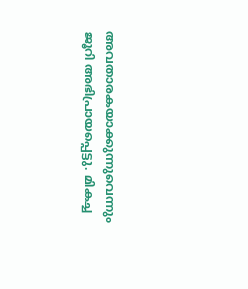അവതാരകയാക്കുന്നുവെന്നും ജൂറി അഭിപ്രായപ്പെട്ടു. മികച്ച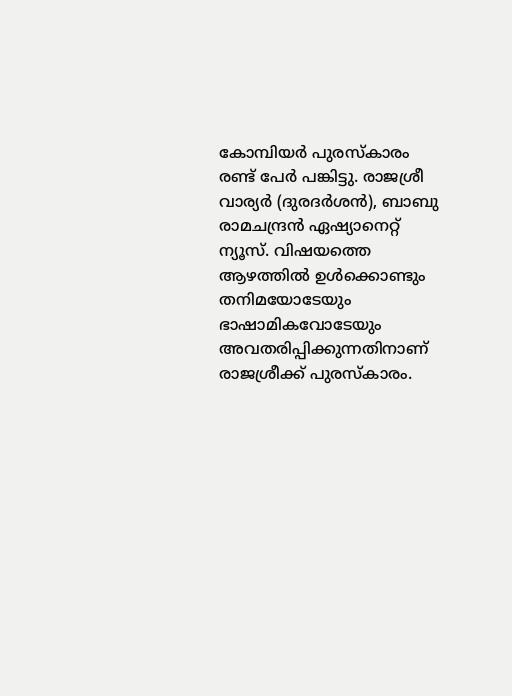കോമ്പിയർ പുരസ്കാരം രണ്ട് പേര്‍ പങ്കിട്ടു. രാജശ്രീ വാര്യര്‍ (ദുരദര്‍ശന്‍), ബാബു രാമചന്ദ്രന്‍ ഏഷ്യാനെറ്റ് ന്യൂസ്. വിഷയത്തെ ആഴത്തില്‍ ഉള്‍ക്കൊണ്ടും തനിമയോടേയും ഭാഷാമികവോടേയും അവതരിപ്പിക്കുന്നതിനാണ് രാജശ്രീക്ക് പുരസ്കാരം.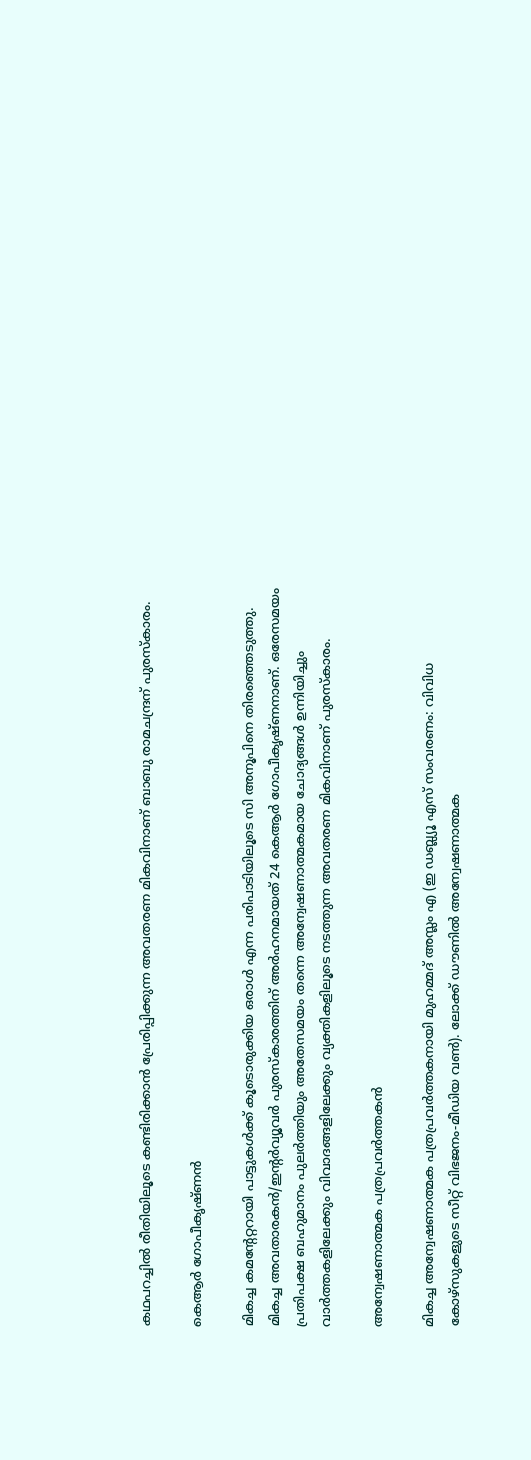കഥപറച്ചില്‍ രീതിയിലൂടെ കണ്ടിരിക്കാന്‍ പ്രേരിപ്പിക്കുന്ന അവതരണ മികവിനാണ് ബാബു രാമചന്ദ്രന് പുരസ്കാരം.

കെആര്‍ ഗോപീകൃഷ്ണന്‍

മികച്ച കമന്‍റേറ്ററായി പാട്ടുകള്‍ക്ക് കൂടൊരുക്കിയ ഒരാള്‍ എന്ന പരിപാടിയിലൂടെ സി അനൂപിനെ തിരഞ്ഞെടുത്തു. മികച്ച അവതാരകന്‍/ഇന്‍റര്‍വ്യൂവര്‍ പുരസ്കാരത്തിന് അര്‍ഹനമായത് 24 കെആര്‍ ഗോപീകൃഷ്ണനാണ്. ഒരേസമയം പ്രതിപക്ഷ ബഹുമാനം പുലര്‍ത്തിയും അതേസമയം തന്നെ അന്വേഷണാത്മകമായ ചോദ്യങ്ങള്‍ ഉന്നിയിച്ചും വാര്‍ത്തകളിലേക്കും വിവാദങ്ങളിലേക്കും വ്യക്തികളിലൂടെ നടത്തുന്ന അവതരണ മികവിനാണ് പുരസ്കാരം.

അന്വേഷണാത്മക പത്രപ്രവര്‍ത്തകന്‍

മികച്ച അന്വേഷണാത്മക പത്രപ്രവര്‍ത്തകനായി മുഹമ്മദ് അസ്ലം എ (ഇ ഡബ്ല്യൂ എസ് സംവരണം: വിവിധ കോഴ്സുകളുടെ സീറ്റ് വിഭജനം-മീഡിയ വണ്‍). ലോക്ക് ഡൗണില്‍ അന്വേഷണാത്മക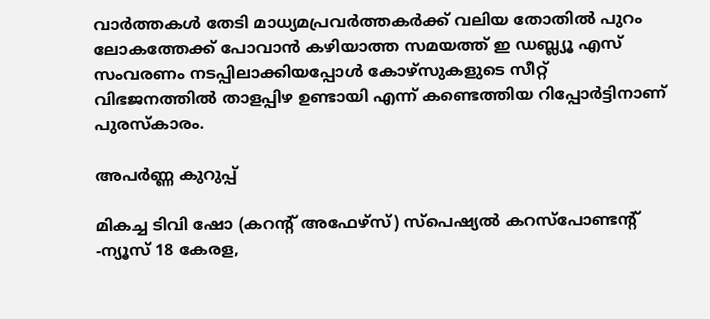വാര്‍ത്തകള്‍ തേടി മാധ്യമപ്രവര്‍ത്തകര്‍ക്ക് വലിയ തോതില്‍ പുറം ലോകത്തേക്ക് പോവാന്‍ കഴിയാത്ത സമയത്ത് ഇ ഡബ്ല്യൂ എസ് സംവരണം നടപ്പിലാക്കിയപ്പോള്‍ കോഴ്സുകളുടെ സീറ്റ് വിഭജനത്തില്‍ താളപ്പിഴ ഉണ്ടായി എന്ന് കണ്ടെത്തിയ റിപ്പോര്‍ട്ടിനാണ് പുരസ്കാരം.

അപര്‍ണ്ണ കുറുപ്പ്

മികച്ച ടിവി ഷോ (കറന്‍റ് അഫേഴ്സ്) സ്പെഷ്യല്‍ കറസ്പോണ്ടന്‍റ് -ന്യൂസ് 18 കേരള,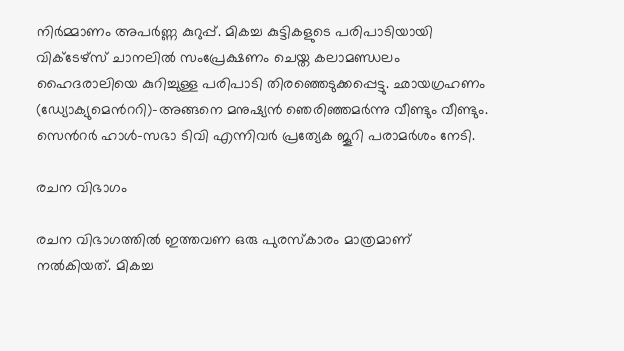നിര്‍മ്മാണം അപര്‍ണ്ണ കുറുപ്പ്. മികച്ച കുട്ടികളുടെ പരിപാടിയായി വിക്ടേഴ്സ് ചാനലില്‍ സംപ്രേക്ഷണം ചെയ്ത കലാമണ്ഡലം ഹൈദരാലിയെ കുറിച്ചുള്ള പരിപാടി തിരഞ്ഞെടുക്കപ്പെട്ടു. ഛായഗ്രഹണം (ഡ്യോക്യുമെന്‍ററി)-അങ്ങനെ മനുഷ്യന്‍ ഞെരിഞ്ഞമര്‍ന്നു വീണ്ടും വീണ്ടും. സെന്‍റര്‍ ഹാള്‍-സഭാ ടിവി എന്നിവര്‍ പ്രത്യേക ജൂറി പരാമര്‍ശം നേടി.

രചന വിഭാഗം

രചന വിഭാഗത്തില്‍ ഇത്തവണ ഒരു പുരസ്കാരം മാത്രമാണ് നല്‍കിയത്. മികച്ച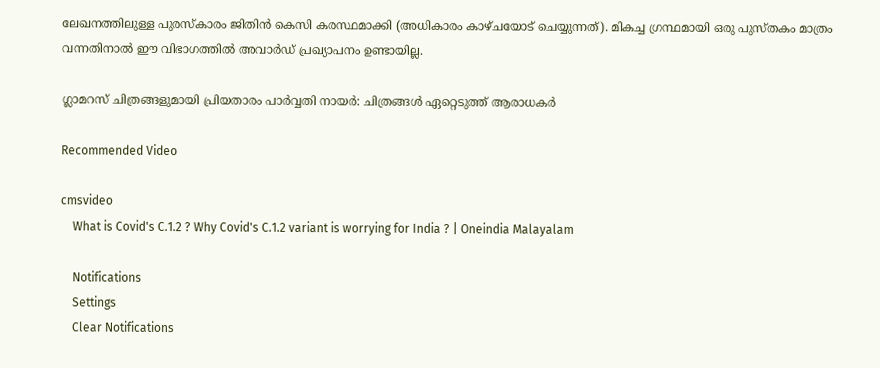ലേഖനത്തിലുള്ള പുരസ്കാരം ജിതിന്‍ കെസി കരസ്ഥമാക്കി (അധികാരം കാഴ്ചയോട് ചെയ്യുന്നത്). മികച്ച ഗ്രന്ഥമായി ഒരു പുസ്തകം മാത്രം വന്നതിനാല്‍ ഈ വിഭാഗത്തില്‍ അവാര്‍ഡ് പ്രഖ്യാപനം ഉണ്ടായില്ല.

ഗ്ലാമറസ് ചിത്രങ്ങളുമായി പ്രിയതാരം പാര്‍വ്വതി നായര്‍: ചിത്രങ്ങള്‍ ഏറ്റെടുത്ത് ആരാധകര്‍

Recommended Video

cmsvideo
    What is Covid's C.1.2 ? Why Covid's C.1.2 variant is worrying for India ? | Oneindia Malayalam

    Notifications
    Settings
    Clear Notifications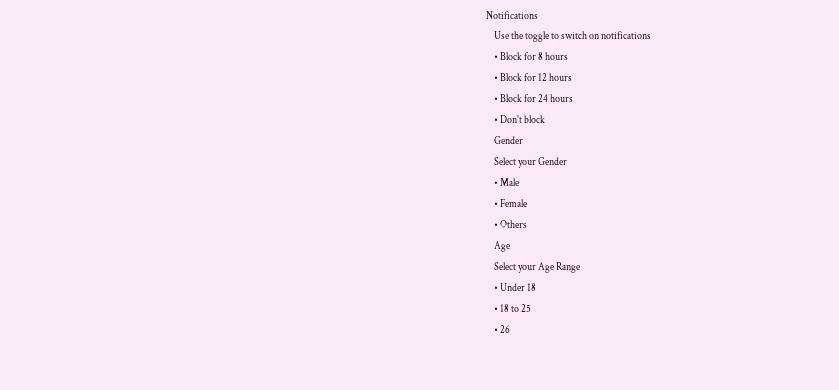Notifications
    Use the toggle to switch on notifications
    • Block for 8 hours
    • Block for 12 hours
    • Block for 24 hours
    • Don't block
    Gender
    Select your Gender
    • Male
    • Female
    • Others
    Age
    Select your Age Range
    • Under 18
    • 18 to 25
    • 26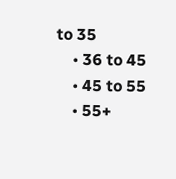to 35
    • 36 to 45
    • 45 to 55
    • 55+